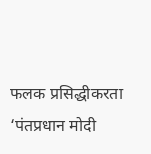फलक प्रसिद्धीकरता
‘पंतप्रधान मोदी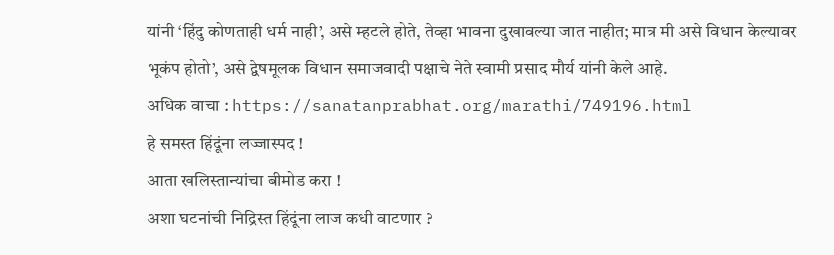यांनी ‘हिंदु कोणताही धर्म नाही’, असे म्हटले होते, तेव्हा भावना दुखावल्या जात नाहीत; मात्र मी असे विधान केल्यावर भूकंप होतो’, असे द्वेषमूलक विधान समाजवादी पक्षाचे नेते स्वामी प्रसाद मौर्य यांनी केले आहे.
अधिक वाचा : https://sanatanprabhat.org/marathi/749196.html
हे समस्त हिंदूंना लज्जास्पद !
आता खलिस्तान्यांचा बीमोड करा !
अशा घटनांची निद्रिस्त हिंदूंना लाज कधी वाटणार ?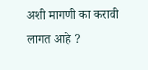अशी मागणी का करावी लागत आहे ?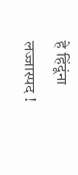हे हिंदूंना लज्जास्पद !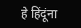हे हिंदूंना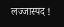लज्जास्पद !